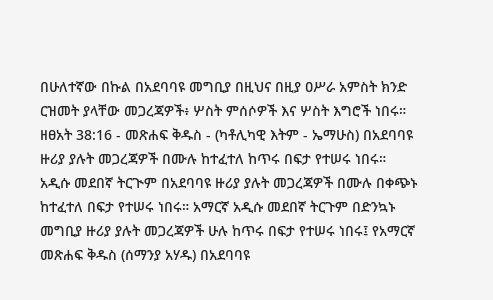በሁለተኛው በኩል በአደባባዩ መግቢያ በዚህና በዚያ ዐሥራ አምስት ክንድ ርዝመት ያላቸው መጋረጃዎች፥ ሦስት ምሰሶዎች እና ሦስት እግሮች ነበሩ።
ዘፀአት 38:16 - መጽሐፍ ቅዱስ - (ካቶሊካዊ እትም - ኤማሁስ) በአደባባዩ ዙሪያ ያሉት መጋረጃዎች በሙሉ ከተፈተለ ከጥሩ በፍታ የተሠሩ ነበሩ። አዲሱ መደበኛ ትርጒም በአደባባዩ ዙሪያ ያሉት መጋረጃዎች በሙሉ በቀጭኑ ከተፈተለ በፍታ የተሠሩ ነበሩ። አማርኛ አዲሱ መደበኛ ትርጉም በድንኳኑ መግቢያ ዙሪያ ያሉት መጋረጃዎች ሁሉ ከጥሩ በፍታ የተሠሩ ነበሩ፤ የአማርኛ መጽሐፍ ቅዱስ (ሰማንያ አሃዱ) በአደባባዩ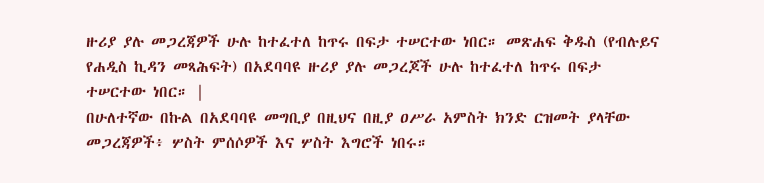ዙሪያ ያሉ መጋረጃዎች ሁሉ ከተፈተለ ከጥሩ በፍታ ተሠርተው ነበር። መጽሐፍ ቅዱስ (የብሉይና የሐዲስ ኪዳን መጻሕፍት) በአደባባዩ ዙሪያ ያሉ መጋረጆች ሁሉ ከተፈተለ ከጥሩ በፍታ ተሠርተው ነበር። |
በሁለተኛው በኩል በአደባባዩ መግቢያ በዚህና በዚያ ዐሥራ አምስት ክንድ ርዝመት ያላቸው መጋረጃዎች፥ ሦስት ምሰሶዎች እና ሦስት እግሮች ነበሩ።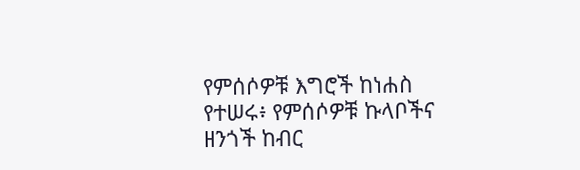የምሰሶዎቹ እግሮች ከነሐስ የተሠሩ፥ የምሰሶዎቹ ኩላቦችና ዘንጎች ከብር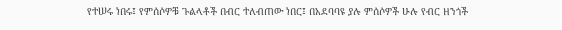የተሠሩ ነበሩ፤ የምሰሶዎቹ ጉልላቶች በብር ተለብጠው ነበር፤ በአደባባዩ ያሉ ምሰሶዎች ሁሉ የብር ዘንጎች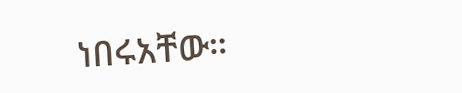ነበሩአቸው።